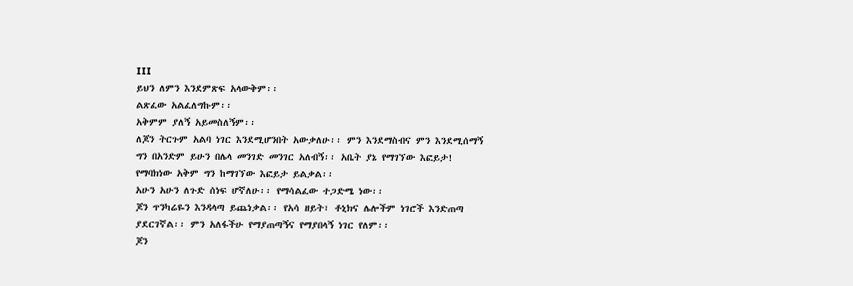III
ይህን ለምን እንደምጽፍ አላውቅም፡፡
ልጽፈው አልፈለግኩም፡፡
አቅምም ያለኝ አይመስለኝም፡፡
ለጆን ትርጉም አልባ ነገር እንደሚሆንበት አውቃለሁ፡፡ ምን እንደማስብና ምን እንደሚሰማኝ ግን በአንድም ይሁን በሌላ መንገድ መንገር አለብኝ፡፡ አቤት ያኔ የማገኘው እፎይታ!
የማባክነው አቅም ግን ከማገኘው እፎይታ ይልቃል፡፡
አሁን አሁን ለጉድ ሰነፍ ሆኛለሁ፡፡ የማሳልፈው ተጋድሜ ነው፡፡
ጆን ጥንካሬዬን እንዳላጣ ይጨነቃል፡፡ የአሳ ዘይት፣ ቶኒክና ሌሎችም ነገሮች እንድጠጣ ያደርገኛል፡፡ ምን አለፋችሁ የማያጠጣኝና የማያበላኝ ነገር የለም፡፡
ጆን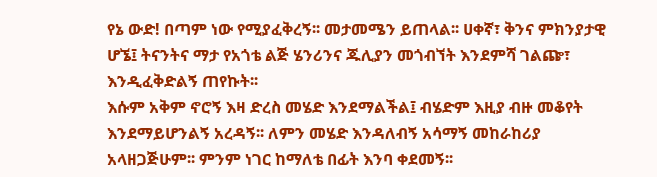የኔ ውድ! በጣም ነው የሚያፈቅረኝ፡፡ መታመሜን ይጠላል፡፡ ሀቀኛ፣ ቅንና ምክንያታዊ ሆኜ፤ ትናንትና ማታ የአጎቴ ልጅ ሄንሪንና ጁሊያን መጎብኘት እንደምሻ ገልጬ፣ እንዲፈቅድልኝ ጠየኩት፡፡
እሱም አቅም ኖሮኝ እዛ ድረስ መሄድ እንደማልችል፤ ብሄድም እዚያ ብዙ መቆየት እንደማይሆንልኝ አረዳኝ፡፡ ለምን መሄድ እንዳለብኝ አሳማኝ መከራከሪያ አላዘጋጅሁም፡፡ ምንም ነገር ከማለቴ በፊት እንባ ቀደመኝ፡፡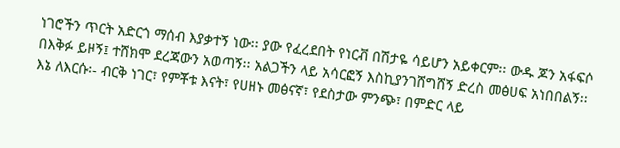ነገሮችን ጥርት አድርጎ ማሰብ እያቃተኝ ነው፡፡ ያው የፈረደበት የነርቭ በሽታዬ ሳይሆን አይቀርም፡፡ ውዱ ጆን አፋፍሶ በእቅፉ ይዞኝ፤ ተሸክሞ ደረጃውን አወጣኝ፡፡ አልጋችን ላይ አሳርፎኝ እስኪያንገሸግሸኝ ድረስ መፅሀፍ አነበበልኝ፡፡
እኔ ለእርሱ፡- ብርቅ ነገር፣ የምቾቱ እናት፣ የሀዘኑ መፅናኛ፣ የደስታው ምንጭ፣ በምድር ላይ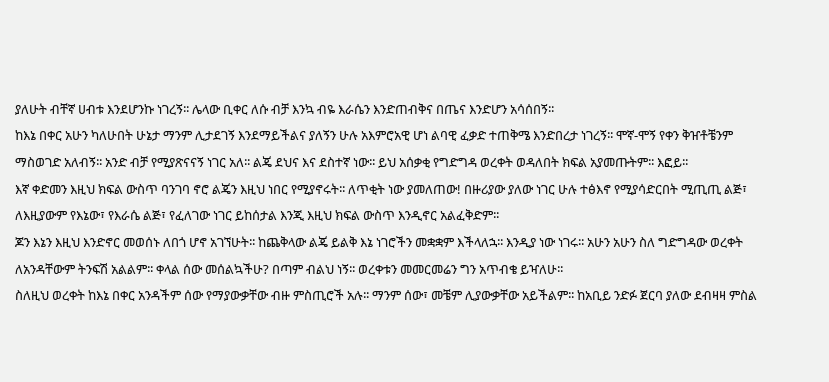ያለሁት ብቸኛ ሀብቱ እንደሆንኩ ነገረኝ፡፡ ሌላው ቢቀር ለሱ ብቻ እንኳ ብዬ እራሴን እንድጠብቅና በጤና እንድሆን አሳሰበኝ፡፡
ከእኔ በቀር አሁን ካለሁበት ሁኔታ ማንም ሊታደገኝ እንደማይችልና ያለኝን ሁሉ አእምሮአዊ ሆነ ልባዊ ፈቃድ ተጠቅሜ እንድበረታ ነገረኝ፡፡ ሞኛ-ሞኝ የቀን ቅዠቶቼንም ማስወገድ አለብኝ፡፡ አንድ ብቻ የሚያጽናናኝ ነገር አለ፡፡ ልጄ ደህና እና ደስተኛ ነው፡፡ ይህ አሰቃቂ የግድግዳ ወረቀት ወዳለበት ክፍል አያመጡትም፡፡ እፎይ፡፡
እኛ ቀድመን እዚህ ክፍል ውስጥ ባንገባ ኖሮ ልጄን እዚህ ነበር የሚያኖሩት፡፡ ለጥቂት ነው ያመለጠው! በዙሪያው ያለው ነገር ሁሉ ተፅእኖ የሚያሳድርበት ሚጢጢ ልጅ፣ ለእዚያውም የእኔው፣ የእራሴ ልጅ፣ የፈለገው ነገር ይከሰታል እንጂ እዚህ ክፍል ውስጥ እንዲኖር አልፈቅድም፡፡
ጆን እኔን እዚህ እንድኖር መወሰኑ ለበጎ ሆኖ አገኘሁት፡፡ ከጨቅላው ልጄ ይልቅ እኔ ነገሮችን መቋቋም እችላለኋ፡፡ እንዲያ ነው ነገሩ፡፡ አሁን አሁን ስለ ግድግዳው ወረቀት ለአንዳቸውም ትንፍሽ አልልም፡፡ ቀላል ሰው መሰልኳችሁ? በጣም ብልህ ነኝ፡፡ ወረቀቱን መመርመሬን ግን አጥብቄ ይዣለሁ፡፡
ስለዚህ ወረቀት ከእኔ በቀር አንዳችም ሰው የማያውቃቸው ብዙ ምስጢሮች አሉ፡፡ ማንም ሰው፣ መቼም ሊያውቃቸው አይችልም፡፡ ከአቢይ ንድፉ ጀርባ ያለው ደብዛዛ ምስል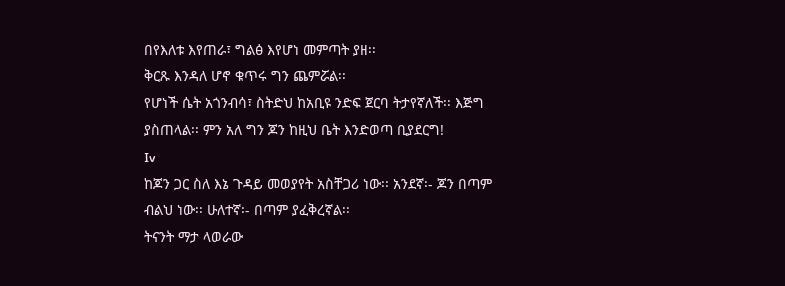በየእለቱ እየጠራ፣ ግልፅ እየሆነ መምጣት ያዘ፡፡
ቅርጹ እንዳለ ሆኖ ቁጥሩ ግን ጨምሯል፡፡
የሆነች ሴት አጎንብሳ፣ ስትድህ ከአቢዩ ንድፍ ጀርባ ትታየኛለች፡፡ እጅግ ያስጠላል፡፡ ምን አለ ግን ጆን ከዚህ ቤት እንድወጣ ቢያደርግ!
Iv
ከጆን ጋር ስለ እኔ ጉዳይ መወያየት አስቸጋሪ ነው፡፡ አንደኛ፡- ጆን በጣም ብልህ ነው፡፡ ሁለተኛ፡- በጣም ያፈቅረኛል፡፡
ትናንት ማታ ላወራው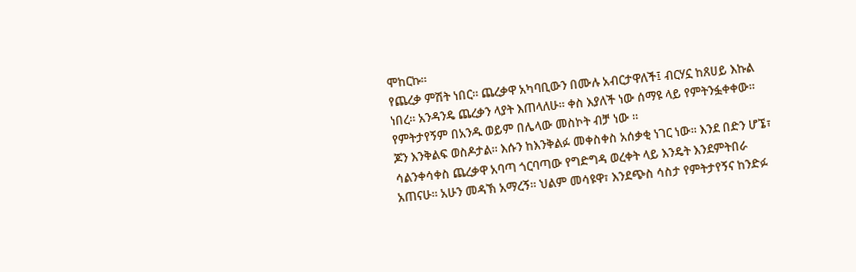ሞከርኩ፡፡
የጨረቃ ምሽት ነበር፡፡ ጨረቃዋ አካባቢውን በሙሉ አብርታዋለች፤ ብርሃኗ ከጸሀይ እኩል ነበረ፡፡ አንዳንዴ ጨረቃን ላያት እጠላለሁ፡፡ ቀስ እያለች ነው ሰማዩ ላይ የምትንፏቀቀው፡፡ የምትታየኝም በአንዱ ወይም በሌላው መስኮት ብቻ ነው ፡፡
ጆን እንቅልፍ ወስዶታል፡፡ እሱን ከእንቅልፉ መቀስቀስ አሰቃቂ ነገር ነው፡፡ እንደ በድን ሆኜ፣ ሳልንቀሳቀስ ጨረቃዋ አባጣ ጎርባጣው የግድግዳ ወረቀት ላይ እንዴት እንደምትበራ አጠናሁ፡፡ አሁን መዳኽ አማረኝ፡፡ ህልም መሳዩዋ፣ እንደጭስ ሳስታ የምትታየኝና ከንድፉ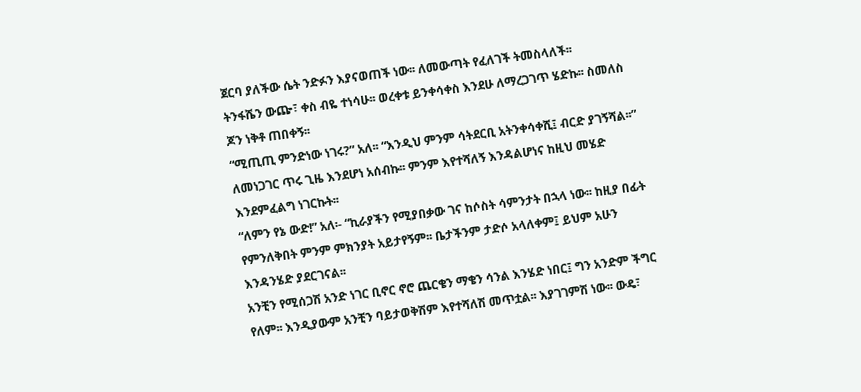ጀርባ ያለችው ሴት ንድፉን እያናወጠች ነው፡፡ ለመውጣት የፈለገች ትመስላለች፡፡
ትንፋሼን ውጬ፣ ቀስ ብዬ ተነሳሁ፡፡ ወረቀቱ ይንቀሳቀስ እንደሁ ለማረጋገጥ ሄድኩ፡፡ ስመለስ ጆን ነቅቶ ጠበቀኝ፡፡
“ሚጢጢ ምንድነው ነገሩ?” አለ፡፡ “እንዲህ ምንም ሳትደርቢ አትንቀሳቀሺ፤ ብርድ ያገኝሻል፡፡”
ለመነጋገር ጥሩ ጊዜ እንደሆነ አሰብኩ፡፡ ምንም እየተሻለኝ እንዳልሆነና ከዚህ መሄድ እንደምፈልግ ነገርኩት፡፡
“ለምን የኔ ውድ!” አለ፡- “ኪራያችን የሚያበቃው ገና ከሶስት ሳምንታት በኋላ ነው፡፡ ከዚያ በፊት የምንለቅበት ምንም ምክንያት አይታየኝም፡፡ ቤታችንም ታድሶ አላለቀም፤ ይህም አሁን እንዳንሄድ ያደርገናል፡፡
አንቺን የሚሰጋሽ አንድ ነገር ቢኖር ኖሮ ጨርቄን ማቄን ሳንል እንሄድ ነበር፤ ግን አንድም ችግር የለም፡፡ እንዲያውም አንቺን ባይታወቅሽም እየተሻለሽ መጥቷል፡፡ እያገገምሽ ነው፡፡ ውዴ፣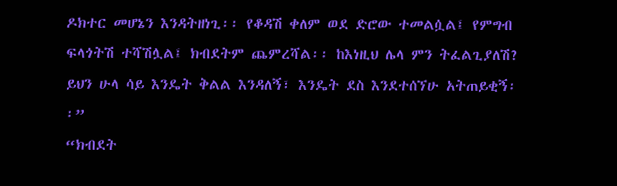ዶክተር መሆኔን እንዳትዘነጊ፡፡ የቆዳሽ ቀለም ወደ ድሮው ተመልሷል፤ የምግብ ፍላጎትሽ ተሻሽሏል፤ ክብደትም ጨምረሻል፡፡ ከእነዚህ ሌላ ምን ትፈልጊያለሽ? ይህን ሁላ ሳይ እንዴት ቅልል እንዳለኝ፣ እንዴት ደስ እንደተሰኘሁ አትጠይቂኝ፡፡”
“ክብደት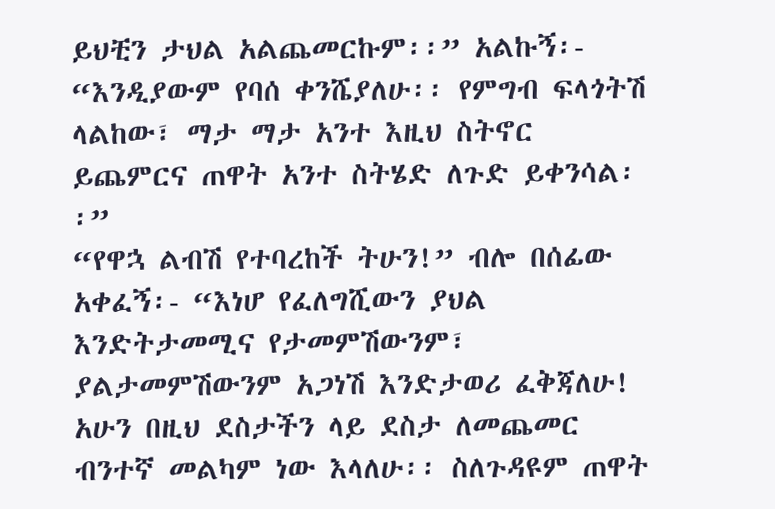ይህቺን ታህል አልጨመርኩም፡፡” አልኩኝ፡- “እንዲያውም የባሰ ቀንሼያለሁ፡፡ የምግብ ፍላጎትሽ ላልከው፣ ማታ ማታ አንተ እዚህ ስትኖር ይጨምርና ጠዋት አንተ ስትሄድ ለጉድ ይቀንሳል፡፡”
“የዋኋ ልብሽ የተባረከች ትሁን!” ብሎ በሰፊው አቀፈኝ፡- “እነሆ የፈለግሺውን ያህል እንድትታመሚና የታመምሽውንም፣ ያልታመምሽውንም አጋነሽ እንድታወሪ ፈቅጃለሁ! አሁን በዚህ ደስታችን ላይ ደስታ ለመጨመር ብንተኛ መልካም ነው እላለሁ፡፡ ስለጉዳዩም ጠዋት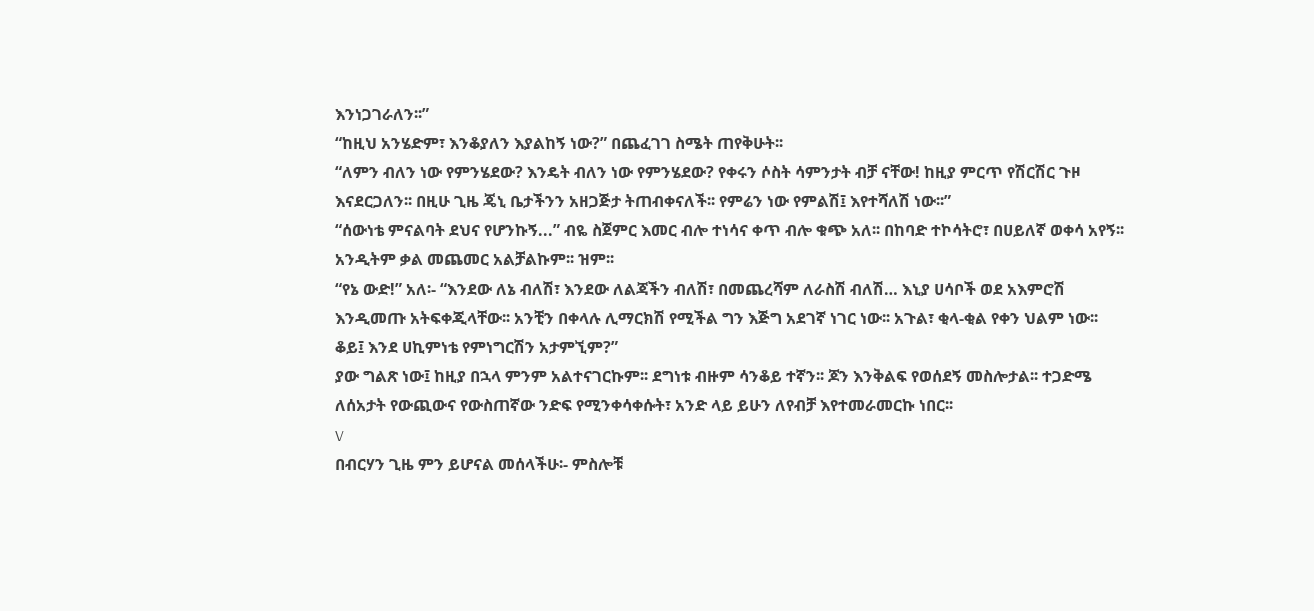እንነጋገራለን፡፡”
“ከዚህ አንሄድም፣ እንቆያለን እያልከኝ ነው?” በጨፈገገ ስሜት ጠየቅሁት፡፡
“ለምን ብለን ነው የምንሄደው? እንዴት ብለን ነው የምንሄደው? የቀሩን ሶስት ሳምንታት ብቻ ናቸው! ከዚያ ምርጥ የሽርሽር ጉዞ እናደርጋለን፡፡ በዚሁ ጊዜ ጄኒ ቤታችንን አዘጋጅታ ትጠብቀናለች፡፡ የምሬን ነው የምልሽ፤ እየተሻለሽ ነው፡፡”
“ሰውነቴ ምናልባት ደህና የሆንኩኝ...” ብዬ ስጀምር እመር ብሎ ተነሳና ቀጥ ብሎ ቁጭ አለ፡፡ በከባድ ተኮሳትሮ፣ በሀይለኛ ወቀሳ አየኝ፡፡ አንዲትም ቃል መጨመር አልቻልኩም፡፡ ዝም፡፡
“የኔ ውድ!” አለ፡- “እንደው ለኔ ብለሽ፣ እንደው ለልጃችን ብለሽ፣ በመጨረሻም ለራስሽ ብለሽ… እኒያ ሀሳቦች ወደ አእምሮሽ እንዲመጡ አትፍቀጂላቸው፡፡ አንቺን በቀላሉ ሊማርክሽ የሚችል ግን እጅግ አደገኛ ነገር ነው፡፡ አጉል፣ ቂላ-ቂል የቀን ህልም ነው፡፡ ቆይ፤ እንደ ሀኪምነቴ የምነግርሽን አታምኚም?”
ያው ግልጽ ነው፤ ከዚያ በኋላ ምንም አልተናገርኩም፡፡ ደግነቱ ብዙም ሳንቆይ ተኛን፡፡ ጆን እንቅልፍ የወሰደኝ መስሎታል፡፡ ተጋድሜ ለሰአታት የውጪውና የውስጠኛው ንድፍ የሚንቀሳቀሱት፣ አንድ ላይ ይሁን ለየብቻ እየተመራመርኩ ነበር፡፡
V
በብርሃን ጊዜ ምን ይሆናል መሰላችሁ፡- ምስሎቹ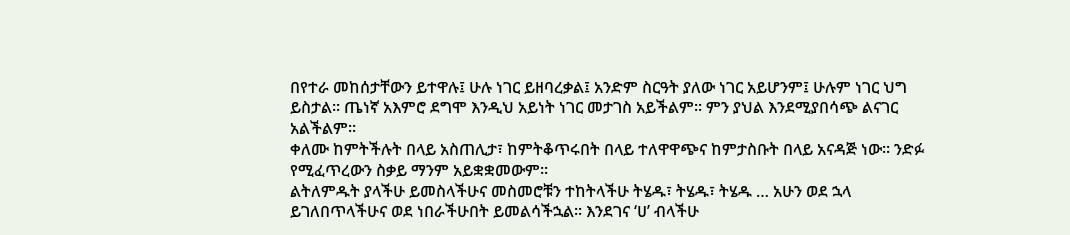በየተራ መከሰታቸውን ይተዋሉ፤ ሁሉ ነገር ይዘባረቃል፤ አንድም ስርዓት ያለው ነገር አይሆንም፤ ሁሉም ነገር ህግ ይስታል፡፡ ጤነኛ አእምሮ ደግሞ እንዲህ አይነት ነገር መታገስ አይችልም፡፡ ምን ያህል እንደሚያበሳጭ ልናገር አልችልም፡፡
ቀለሙ ከምትችሉት በላይ አስጠሊታ፣ ከምትቆጥሩበት በላይ ተለዋዋጭና ከምታስቡት በላይ አናዳጅ ነው፡፡ ንድፉ የሚፈጥረውን ስቃይ ማንም አይቋቋመውም፡፡
ልትለምዱት ያላችሁ ይመስላችሁና መስመሮቹን ተከትላችሁ ትሄዱ፣ ትሄዱ፣ ትሄዱ … አሁን ወደ ኋላ ይገለበጥላችሁና ወደ ነበራችሁበት ይመልሳችኋል፡፡ እንደገና ‘ሀ’ ብላችሁ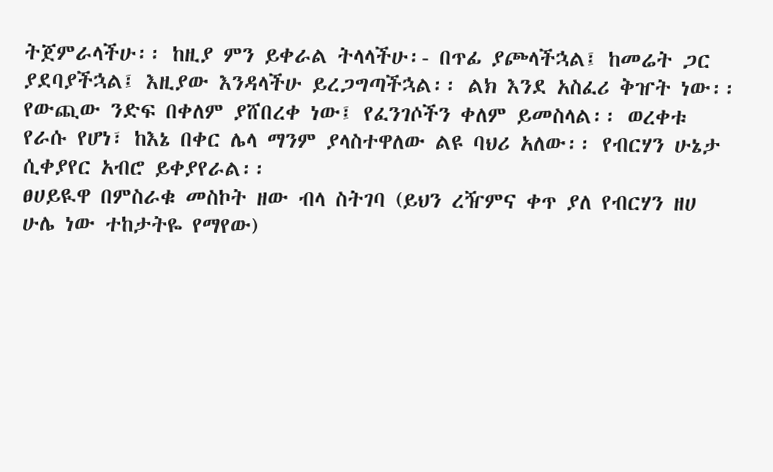ትጀምራላችሁ፡፡ ከዚያ ምን ይቀራል ትላላችሁ፡- በጥፊ ያጮላችኋል፤ ከመሬት ጋር ያደባያችኋል፤ እዚያው እንዳላችሁ ይረጋግጣችኋል፡፡ ልክ እንደ አስፈሪ ቅዠት ነው፡፡
የውጪው ንድፍ በቀለም ያሸበረቀ ነው፤ የፈንገሶችን ቀለም ይመስላል፡፡ ወረቀቱ የራሱ የሆነ፣ ከእኔ በቀር ሌላ ማንም ያላስተዋለው ልዩ ባህሪ አለው፡፡ የብርሃን ሁኔታ ሲቀያየር አብሮ ይቀያየራል፡፡
ፀሀይዪዋ በምስራቁ መስኮት ዘው ብላ ስትገባ (ይህን ረዥምና ቀጥ ያለ የብርሃን ዘሀ ሁሌ ነው ተከታትዬ የማየው)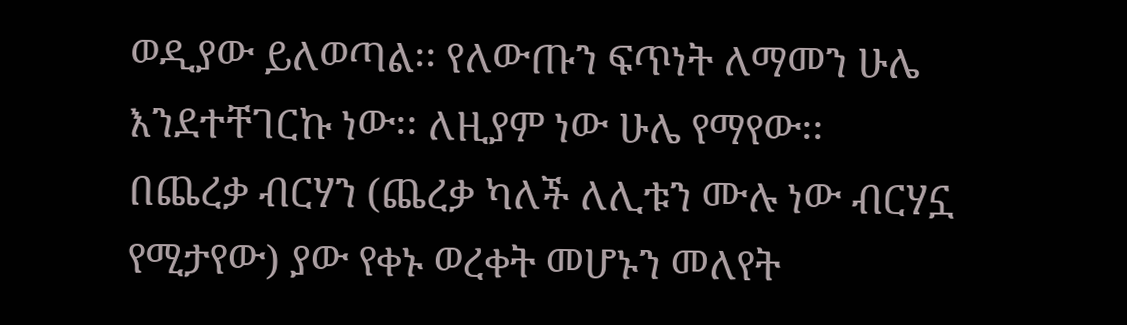ወዲያው ይለወጣል፡፡ የለውጡን ፍጥነት ለማመን ሁሌ እንደተቸገርኩ ነው፡፡ ለዚያም ነው ሁሌ የማየው፡፡
በጨረቃ ብርሃን (ጨረቃ ካለች ለሊቱን ሙሉ ነው ብርሃኗ የሚታየው) ያው የቀኑ ወረቀት መሆኑን መለየት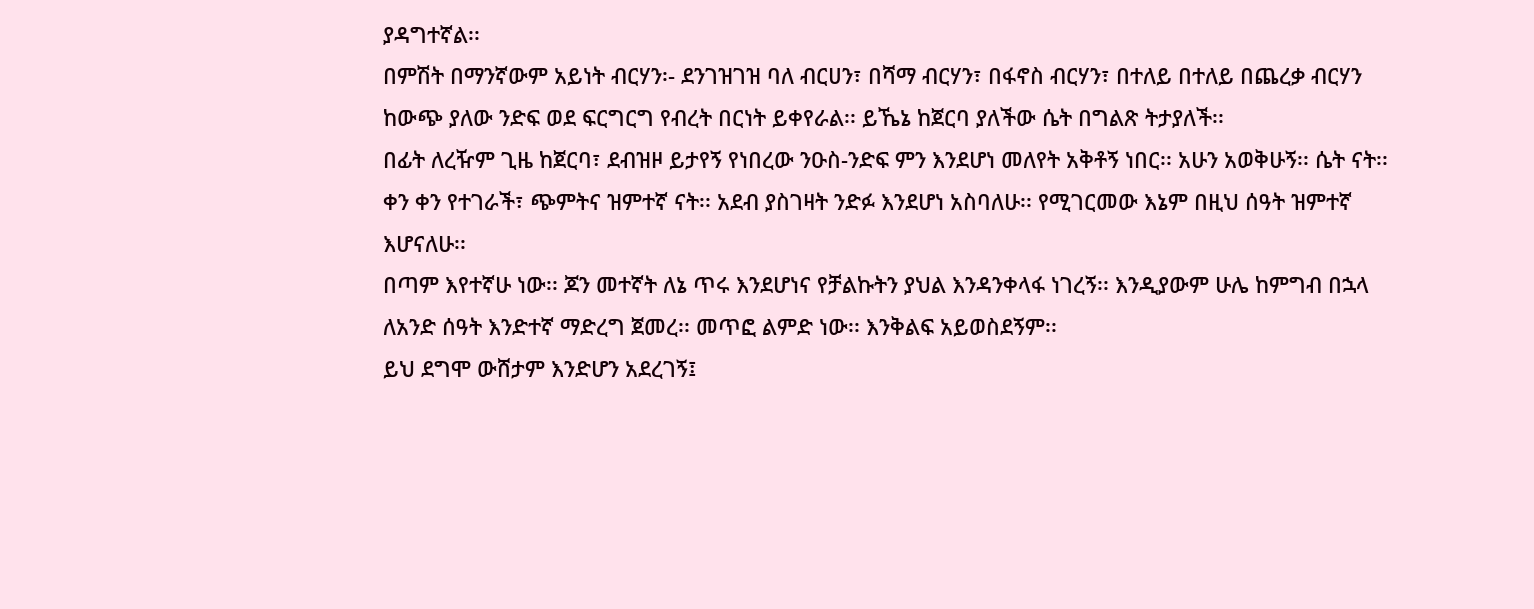ያዳግተኛል፡፡
በምሽት በማንኛውም አይነት ብርሃን፡- ደንገዝገዝ ባለ ብርሀን፣ በሻማ ብርሃን፣ በፋኖስ ብርሃን፣ በተለይ በተለይ በጨረቃ ብርሃን ከውጭ ያለው ንድፍ ወደ ፍርግርግ የብረት በርነት ይቀየራል፡፡ ይኼኔ ከጀርባ ያለችው ሴት በግልጽ ትታያለች፡፡
በፊት ለረዥም ጊዜ ከጀርባ፣ ደብዝዞ ይታየኝ የነበረው ንዑስ-ንድፍ ምን እንደሆነ መለየት አቅቶኝ ነበር፡፡ አሁን አወቅሁኝ፡፡ ሴት ናት፡፡ ቀን ቀን የተገራች፣ ጭምትና ዝምተኛ ናት፡፡ አደብ ያስገዛት ንድፉ እንደሆነ አስባለሁ፡፡ የሚገርመው እኔም በዚህ ሰዓት ዝምተኛ እሆናለሁ፡፡
በጣም እየተኛሁ ነው፡፡ ጆን መተኛት ለኔ ጥሩ እንደሆነና የቻልኩትን ያህል እንዳንቀላፋ ነገረኝ፡፡ እንዲያውም ሁሌ ከምግብ በኋላ ለአንድ ሰዓት እንድተኛ ማድረግ ጀመረ፡፡ መጥፎ ልምድ ነው፡፡ እንቅልፍ አይወስደኝም፡፡
ይህ ደግሞ ውሸታም እንድሆን አደረገኝ፤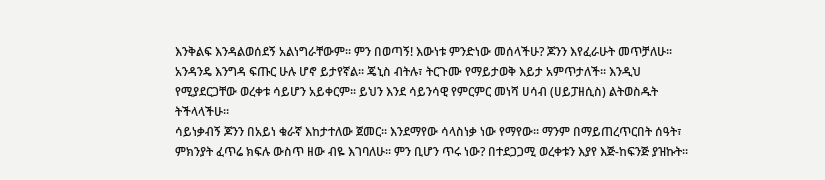እንቅልፍ እንዳልወሰደኝ አልነግራቸውም፡፡ ምን በወጣኝ! እውነቱ ምንድነው መሰላችሁ? ጆንን እየፈራሁት መጥቻለሁ፡፡ አንዳንዴ እንግዳ ፍጡር ሁሉ ሆኖ ይታየኛል፡፡ ጄኒስ ብትሉ፣ ትርጉሙ የማይታወቅ እይታ አምጥታለች፡፡ እንዲህ የሚያደርጋቸው ወረቀቱ ሳይሆን አይቀርም፡፡ ይህን እንደ ሳይንሳዊ የምርምር መነሻ ሀሳብ (ሀይፓዘሲስ) ልትወስዱት ትችላላችሁ፡፡
ሳይነቃብኝ ጆንን በአይነ ቁራኛ እከታተለው ጀመር፡፡ እንደማየው ሳላስነቃ ነው የማየው፡፡ ማንም በማይጠረጥርበት ሰዓት፣ ምክንያት ፈጥሬ ክፍሉ ውስጥ ዘው ብዬ እገባለሁ፡፡ ምን ቢሆን ጥሩ ነው? በተደጋጋሚ ወረቀቱን እያየ እጅ-ከፍንጅ ያዝኩት፡፡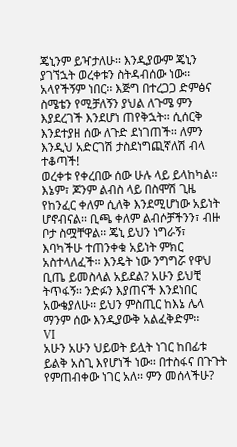ጄኒንም ይዣታለሁ፡፡ እንዲያውም ጄኒን ያገኘኋት ወረቀቱን ስትዳብሰው ነው፡፡
አላየችኝም ነበር፡፡ እጅግ በተረጋጋ ድምፅና ስሜቴን የሚቻለኝን ያህል ለጉሜ ምን እያደረገች እንደሆነ ጠየቅኋት፡፡ ሲሰርቅ እንደተያዘ ሰው ለጉድ ደነገጠች፡፡ ለምን እንዲህ አድርገሽ ታስደነግጪኛለሽ ብላ ተቆጣች!
ወረቀቱ የቀረበው ሰው ሁሉ ላይ ይላከካል፡፡ እኔም፣ ጆንም ልብስ ላይ በስሞሽ ጊዜ የከንፈር ቀለም ሲለቅ እንደሚሆነው አይነት ሆኖብናል፡፡ ቢጫ ቀለም ልብሶቻችንን፣ ብዙ ቦታ ስሟቸዋል፡፡ ጄኒ ይህን ነግራኝ፣ እባካችሁ ተጠንቀቁ አይነት ምክር አስተላለፈች፡፡ እንዴት ነው ንግግሯ የዋህ ቢጤ ይመስላል አይደል? አሁን ይህቺ ትጥፋኝ፡፡ ንድፉን እያጠናች እንደነበር አውቄያለሁ፡፡ ይህን ምስጢር ከእኔ ሌላ ማንም ሰው እንዲያውቅ አልፈቅድም፡፡
VI
አሁን አሁን ህይወት ይሏት ነገር ከበፊቱ ይልቅ አስጊ እየሆነች ነው፡፡ በተስፋና በጉጉት የምጠብቀው ነገር አለ፡፡ ምን መሰላችሁ?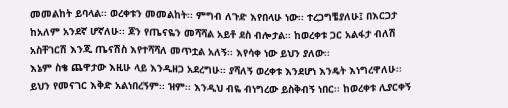መመልከት ይባላል፡፡ ወረቀቱን መመልከት፡፡ ምግብ ለጉድ እየበላሁ ነው፡፡ ተረጋግቼያለሁ፤ በእርጋታ ከአለም አንደኛ ሆኛለሁ፡፡ ጆን የጤናዬን መሻሻል አይቶ ደስ ብሎታል፡፡ ከወረቀቱ ጋር አልፋታ ብለሽ አስቸገርሽ እንጂ ጤናሽስ እየተሻሻለ መጥቷል አለኝ፡፡ እየሳቀ ነው ይህን ያለው፡፡
እኔም ስቄ ጨዋታው እዚሁ ላይ እንዲዘጋ አደረግሁ፡፡ ያሻለኝ ወረቀቱ እንደሆነ እንዴት እነግረዋለሁ፡፡ ይህን የመናገር እቅድ አልነበረኝም፡፡ ዝም፡፡ እንዲህ ብዬ ብነግረው ይስቅብኝ ነበር፡፡ ከወረቀቱ ሊያርቀኝ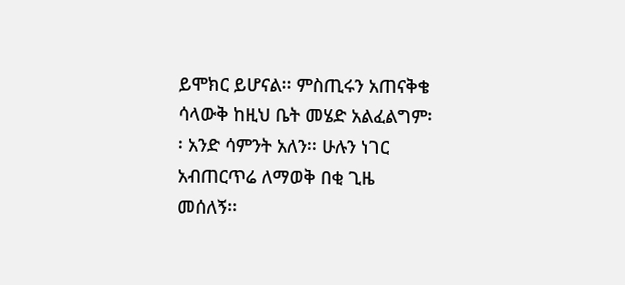ይሞክር ይሆናል፡፡ ምስጢሩን አጠናቅቄ ሳላውቅ ከዚህ ቤት መሄድ አልፈልግም፡፡ አንድ ሳምንት አለን፡፡ ሁሉን ነገር አብጠርጥሬ ለማወቅ በቂ ጊዜ መሰለኝ፡፡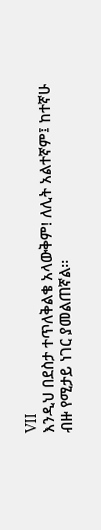VII
እንዲህ በደስታ ተጥለቅልቄ አላውቅም! ለሊት አልተኛም፤ ከተኛሁ ብዙ የሚታይ ነገር ያመልጠኛል፡፡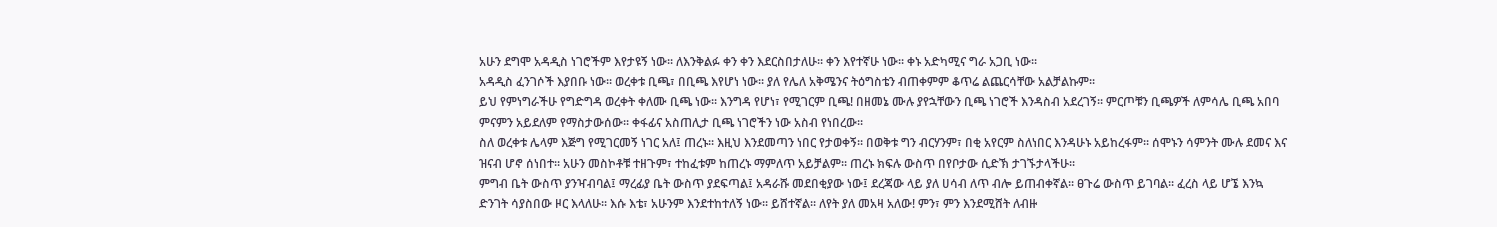አሁን ደግሞ አዳዲስ ነገሮችም እየታዩኝ ነው፡፡ ለእንቅልፉ ቀን ቀን እደርስበታለሁ፡፡ ቀን እየተኛሁ ነው፡፡ ቀኑ አድካሚና ግራ አጋቢ ነው፡፡
አዳዲስ ፈንገሶች እያበቡ ነው፡፡ ወረቀቱ ቢጫ፣ በቢጫ እየሆነ ነው፡፡ ያለ የሌለ አቅሜንና ትዕግስቴን ብጠቀምም ቆጥሬ ልጨርሳቸው አልቻልኩም፡፡
ይህ የምነግራችሁ የግድግዳ ወረቀት ቀለሙ ቢጫ ነው፡፡ እንግዳ የሆነ፣ የሚገርም ቢጫ! በዘመኔ ሙሉ ያየኋቸውን ቢጫ ነገሮች እንዳስብ አደረገኝ፡፡ ምርጦቹን ቢጫዎች ለምሳሌ ቢጫ አበባ ምናምን አይደለም የማስታውሰው፡፡ ቀፋፊና አስጠሊታ ቢጫ ነገሮችን ነው አስብ የነበረው፡፡
ስለ ወረቀቱ ሌላም እጅግ የሚገርመኝ ነገር አለ፤ ጠረኑ፡፡ እዚህ እንደመጣን ነበር የታወቀኝ፡፡ በወቅቱ ግን ብርሃንም፣ በቂ አየርም ስለነበር እንዳሁኑ አይከረፋም፡፡ ሰሞኑን ሳምንት ሙሉ ደመና እና ዝናብ ሆኖ ሰነበተ፡፡ አሁን መስኮቶቹ ተዘጉም፣ ተከፈቱም ከጠረኑ ማምለጥ አይቻልም፡፡ ጠረኑ ክፍሉ ውስጥ በየቦታው ሲድኽ ታገኙታላችሁ፡፡
ምግብ ቤት ውስጥ ያንዣብባል፤ ማረፊያ ቤት ውስጥ ያደፍጣል፤ አዳራሹ መደበቂያው ነው፤ ደረጃው ላይ ያለ ሀሳብ ለጥ ብሎ ይጠብቀኛል፡፡ ፀጉሬ ውስጥ ይገባል፡፡ ፈረስ ላይ ሆኜ እንኳ ድንገት ሳያስበው ዞር እላለሁ፡፡ እሱ እቴ፣ አሁንም እንደተከተለኝ ነው፡፡ ይሸተኛል፡፡ ለየት ያለ መአዛ አለው! ምን፣ ምን እንደሚሸት ለብዙ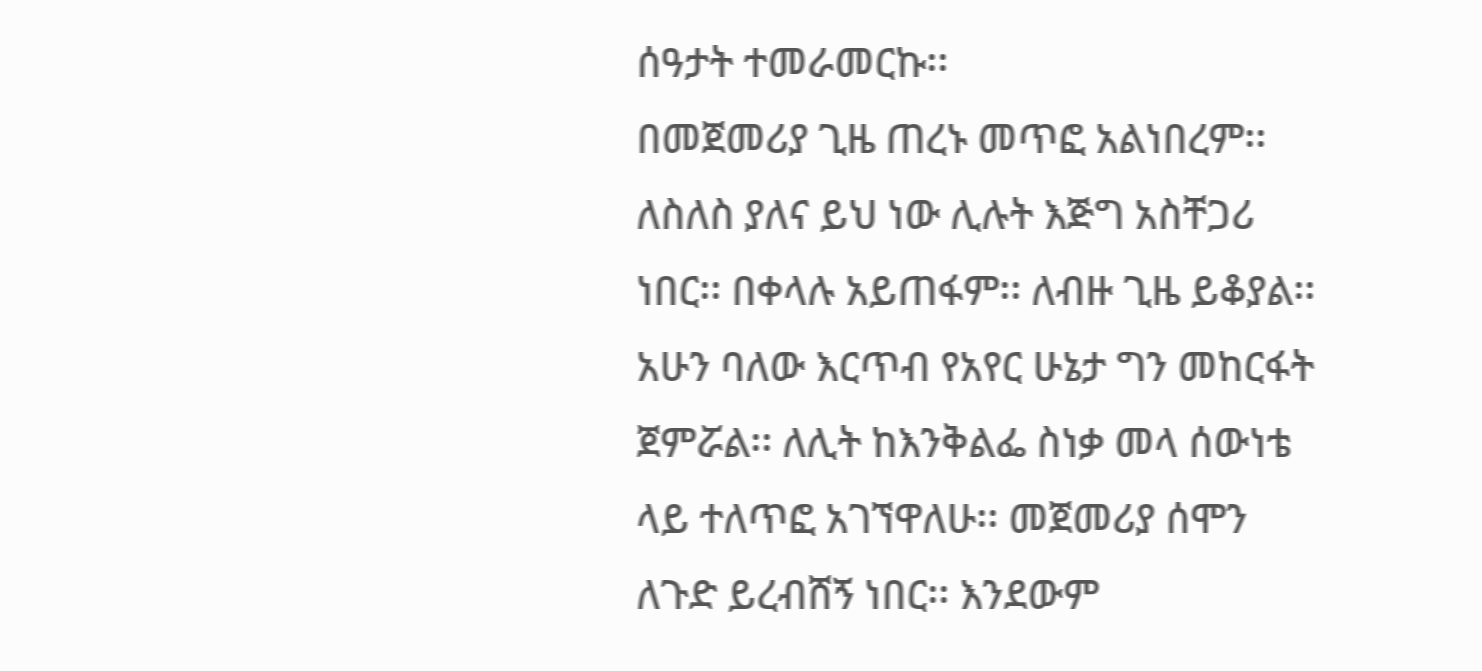ሰዓታት ተመራመርኩ፡፡
በመጀመሪያ ጊዜ ጠረኑ መጥፎ አልነበረም፡፡ ለስለስ ያለና ይህ ነው ሊሉት እጅግ አስቸጋሪ ነበር፡፡ በቀላሉ አይጠፋም፡፡ ለብዙ ጊዜ ይቆያል፡፡ አሁን ባለው እርጥብ የአየር ሁኔታ ግን መከርፋት ጀምሯል፡፡ ለሊት ከእንቅልፌ ስነቃ መላ ሰውነቴ ላይ ተለጥፎ አገኘዋለሁ፡፡ መጀመሪያ ሰሞን ለጉድ ይረብሸኝ ነበር፡፡ እንደውም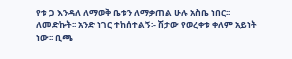የቱ ጋ እንዳለ ለማወቅ ቤቱን ለማቃጠል ሁሉ አስቤ ነበር፡፡
ለመድኩት፡፡ አንድ ነገር ተከሰተልኝ፡- ሽታው የወረቀቱ ቀለም አይነት ነው፡፡ ቢጫ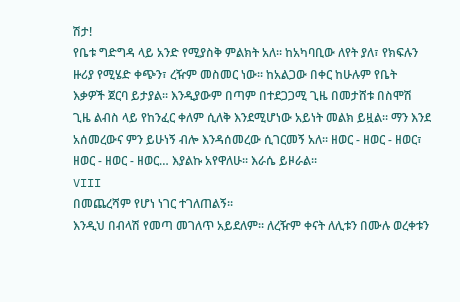ሽታ!
የቤቱ ግድግዳ ላይ አንድ የሚያስቅ ምልክት አለ፡፡ ከአካባቢው ለየት ያለ፣ የክፍሉን ዙሪያ የሚሄድ ቀጭን፣ ረዥም መስመር ነው፡፡ ከአልጋው በቀር ከሁሉም የቤት እቃዎች ጀርባ ይታያል፡፡ እንዲያውም በጣም በተደጋጋሚ ጊዜ በመታሸቱ በስሞሽ ጊዜ ልብስ ላይ የከንፈር ቀለም ሲለቅ እንደሚሆነው አይነት መልክ ይዟል፡፡ ማን እንደ አሰመረውና ምን ይሁነኝ ብሎ እንዳሰመረው ሲገርመኝ አለ፡፡ ዘወር - ዘወር - ዘወር፣ ዘወር - ዘወር - ዘወር… እያልኩ አየዋለሁ፡፡ እራሴ ይዞራል፡፡
VIII
በመጨረሻም የሆነ ነገር ተገለጠልኝ፡፡
እንዲህ በብላሽ የመጣ መገለጥ አይደለም፡፡ ለረዥም ቀናት ለሊቱን በሙሉ ወረቀቱን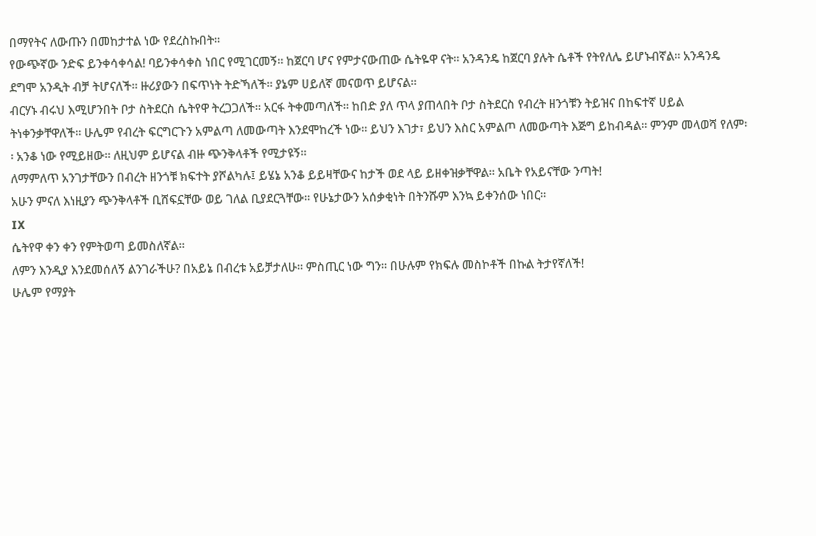በማየትና ለውጡን በመከታተል ነው የደረስኩበት፡፡
የውጭኛው ንድፍ ይንቀሳቀሳል! ባይንቀሳቀስ ነበር የሚገርመኝ፡፡ ከጀርባ ሆና የምታናውጠው ሴትዬዋ ናት፡፡ አንዳንዴ ከጀርባ ያሉት ሴቶች የትየለሌ ይሆኑብኛል፡፡ አንዳንዴ ደግሞ አንዲት ብቻ ትሆናለች፡፡ ዙሪያውን በፍጥነት ትድኻለች፡፡ ያኔም ሀይለኛ መናወጥ ይሆናል፡፡
ብርሃኑ ብሩህ እሚሆንበት ቦታ ስትደርስ ሴትየዋ ትረጋጋለች፡፡ አርፋ ትቀመጣለች፡፡ ከበድ ያለ ጥላ ያጠላበት ቦታ ስትደርስ የብረት ዘንጎቹን ትይዝና በከፍተኛ ሀይል ትነቀንቃቸዋለች፡፡ ሁሌም የብረት ፍርግርጉን አምልጣ ለመውጣት እንደሞከረች ነው፡፡ ይህን እገታ፣ ይህን እስር አምልጦ ለመውጣት እጅግ ይከብዳል፡፡ ምንም መላወሻ የለም፡፡ አንቆ ነው የሚይዘው፡፡ ለዚህም ይሆናል ብዙ ጭንቅላቶች የሚታዩኝ፡፡
ለማምለጥ አንገታቸውን በብረት ዘንጎቹ ክፍተት ያሾልካሉ፤ ይሄኔ አንቆ ይይዛቸውና ከታች ወደ ላይ ይዘቀዝቃቸዋል፡፡ አቤት የአይናቸው ንጣት!
አሁን ምናለ እነዚያን ጭንቅላቶች ቢሸፍኗቸው ወይ ገለል ቢያደርጓቸው፡፡ የሁኔታውን አሰቃቂነት በትንሹም እንኳ ይቀንሰው ነበር፡፡
IX
ሴትየዋ ቀን ቀን የምትወጣ ይመስለኛል፡፡
ለምን እንዲያ እንደመሰለኝ ልንገራችሁ? በአይኔ በብረቱ አይቻታለሁ፡፡ ምስጢር ነው ግን፡፡ በሁሉም የክፍሉ መስኮቶች በኩል ትታየኛለች!
ሁሌም የማያት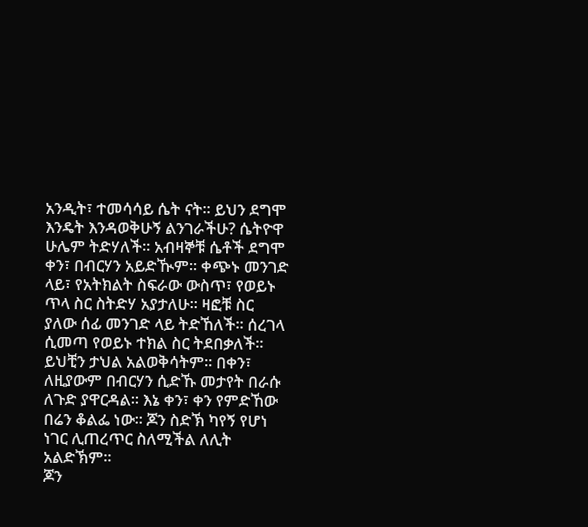አንዲት፣ ተመሳሳይ ሴት ናት፡፡ ይህን ደግሞ እንዴት እንዳወቅሁኝ ልንገራችሁ? ሴትዮዋ ሁሌም ትድሃለች፡፡ አብዛኞቹ ሴቶች ደግሞ ቀን፣ በብርሃን አይድዂም፡፡ ቀጭኑ መንገድ ላይ፣ የአትክልት ስፍራው ውስጥ፣ የወይኑ ጥላ ስር ስትድሃ አያታለሁ፡፡ ዛፎቹ ስር ያለው ሰፊ መንገድ ላይ ትድኸለች፡፡ ሰረገላ ሲመጣ የወይኑ ተክል ስር ትደበቃለች፡፡ ይህቺን ታህል አልወቅሳትም፡፡ በቀን፣ ለዚያውም በብርሃን ሲድኹ መታየት በራሱ ለጉድ ያዋርዳል፡፡ እኔ ቀን፣ ቀን የምድኸው በሬን ቆልፌ ነው፡፡ ጆን ስድኽ ካየኝ የሆነ ነገር ሊጠረጥር ስለሚችል ለሊት አልድኽም፡፡
ጆን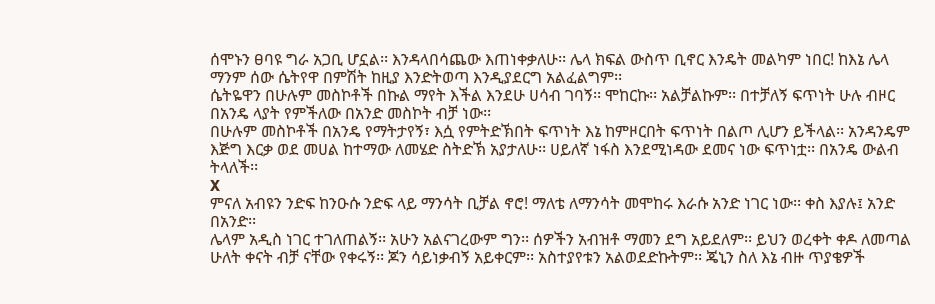ሰሞኑን ፀባዩ ግራ አጋቢ ሆኗል፡፡ እንዳላበሳጨው እጠነቀቃለሁ፡፡ ሌላ ክፍል ውስጥ ቢኖር እንዴት መልካም ነበር! ከእኔ ሌላ ማንም ሰው ሴትየዋ በምሽት ከዚያ እንድትወጣ እንዲያደርግ አልፈልግም፡፡
ሴትዬዋን በሁሉም መስኮቶች በኩል ማየት እችል እንደሁ ሀሳብ ገባኝ፡፡ ሞከርኩ፡፡ አልቻልኩም፡፡ በተቻለኝ ፍጥነት ሁሉ ብዞር በአንዴ ላያት የምችለው በአንድ መስኮት ብቻ ነው፡፡
በሁሉም መስኮቶች በአንዴ የማትታየኝ፣ እሷ የምትድኽበት ፍጥነት እኔ ከምዞርበት ፍጥነት በልጦ ሊሆን ይችላል፡፡ አንዳንዴም እጅግ እርቃ ወደ መሀል ከተማው ለመሄድ ስትድኽ አያታለሁ፡፡ ሀይለኛ ነፋስ እንደሚነዳው ደመና ነው ፍጥነቷ፡፡ በአንዴ ውልብ ትላለች፡፡
X
ምናለ አብዩን ንድፍ ከንዑሱ ንድፍ ላይ ማንሳት ቢቻል ኖሮ! ማለቴ ለማንሳት መሞከሩ እራሱ አንድ ነገር ነው፡፡ ቀስ እያሉ፤ አንድ በአንድ፡፡
ሌላም አዲስ ነገር ተገለጠልኝ፡፡ አሁን አልናገረውም ግን፡፡ ሰዎችን አብዝቶ ማመን ደግ አይደለም፡፡ ይህን ወረቀት ቀዶ ለመጣል ሁለት ቀናት ብቻ ናቸው የቀሩኝ፡፡ ጆን ሳይነቃብኝ አይቀርም፡፡ አስተያየቱን አልወደድኩትም፡፡ ጄኒን ስለ እኔ ብዙ ጥያቄዎች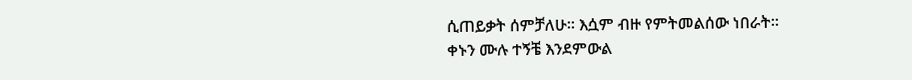ሲጠይቃት ሰምቻለሁ፡፡ እሷም ብዙ የምትመልሰው ነበራት፡፡
ቀኑን ሙሉ ተኝቼ እንደምውል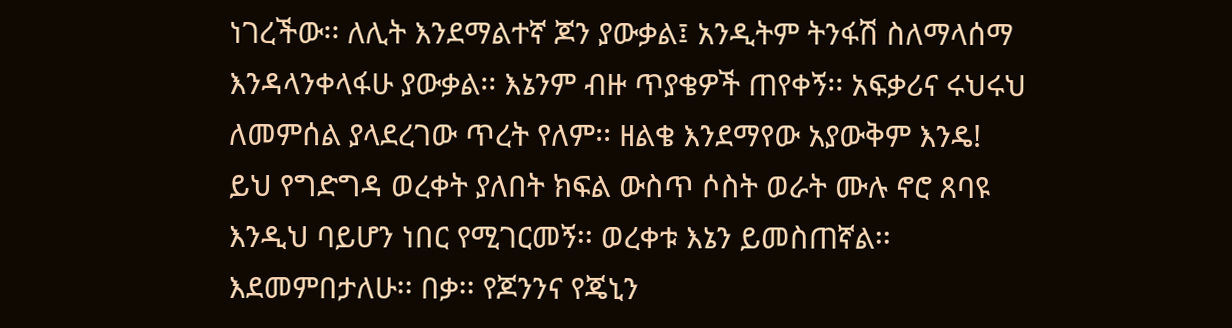ነገረችው፡፡ ለሊት እንደማልተኛ ጆን ያውቃል፤ አንዲትም ትንፋሽ ስለማላሰማ እንዳላንቀላፋሁ ያውቃል፡፡ እኔንም ብዙ ጥያቄዎች ጠየቀኝ፡፡ አፍቃሪና ሩህሩህ ለመምሰል ያላደረገው ጥረት የለም፡፡ ዘልቄ እንደማየው አያውቅም እንዴ!
ይህ የግድግዳ ወረቀት ያለበት ክፍል ውስጥ ሶስት ወራት ሙሉ ኖሮ ጸባዩ እንዲህ ባይሆን ነበር የሚገርመኝ፡፡ ወረቀቱ እኔን ይመስጠኛል፡፡ እደመምበታለሁ፡፡ በቃ፡፡ የጆንንና የጄኒን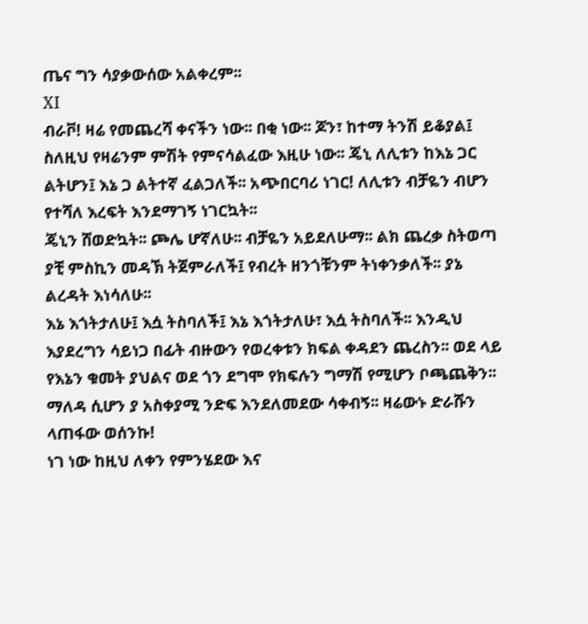ጤና ግን ሳያቃውሰው አልቀረም፡፡
XI
ብራቮ! ዛሬ የመጨረሻ ቀናችን ነው፡፡ በቂ ነው፡፡ ጆን፣ ከተማ ትንሽ ይቆያል፤ ስለዚህ የዛሬንም ምሽት የምናሳልፈው እዚሁ ነው፡፡ ጄኒ ለሊቱን ከእኔ ጋር ልትሆን፤ እኔ ጋ ልትተኛ ፈልጋለች፡፡ አጭበርባሪ ነገር! ለሊቱን ብቻዬን ብሆን የተሻለ እረፍት እንደማገኝ ነገርኳት፡፡
ጄኒን ሸወድኳት፡፡ ጮሌ ሆኛለሁ፡፡ ብቻዬን አይደለሁማ፡፡ ልክ ጨረቃ ስትወጣ ያቺ ምስኪን መዳኽ ትጀምራለች፤ የብረት ዘንጎቹንም ትነቀንቃለች፡፡ ያኔ ልረዳት እነሳለሁ፡፡
እኔ እጎትታለሁ፤ እሷ ትስባለች፤ እኔ እጎትታለሁ፣ እሷ ትስባለች፡፡ እንዲህ እያደረግን ሳይነጋ በፊት ብዙውን የወረቀቱን ክፍል ቀዳደን ጨረስን፡፡ ወደ ላይ የእኔን ቁመት ያህልና ወደ ጎን ደግሞ የክፍሉን ግማሽ የሚሆን ቦጫጨቅን፡፡ ማለዳ ሲሆን ያ አስቀያሚ ንድፍ እንደለመደው ሳቀብኝ፡፡ ዛሬውኑ ድራሹን ላጠፋው ወሰንኩ!
ነገ ነው ከዚህ ለቀን የምንሄደው እና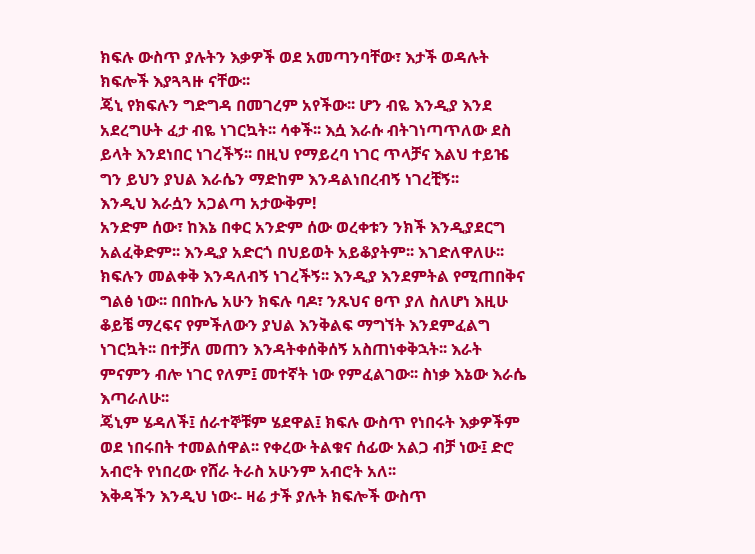ክፍሉ ውስጥ ያሉትን እቃዎች ወደ አመጣንባቸው፣ እታች ወዳሉት ክፍሎች እያጓጓዙ ናቸው፡፡
ጄኒ የክፍሉን ግድግዳ በመገረም አየችው፡፡ ሆን ብዬ እንዲያ እንደ አደረግሁት ፈታ ብዬ ነገርኳት፡፡ ሳቀች፡፡ እሷ እራሱ ብትገነጣጥለው ደስ ይላት እንደነበር ነገረችኝ፡፡ በዚህ የማይረባ ነገር ጥላቻና እልህ ተይዤ ግን ይህን ያህል እራሴን ማድከም እንዳልነበረብኝ ነገረቺኝ፡፡
እንዲህ እራሷን አጋልጣ አታውቅም!
አንድም ሰው፣ ከእኔ በቀር አንድም ሰው ወረቀቱን ንክች እንዲያደርግ አልፈቅድም፡፡ እንዲያ አድርጎ በህይወት አይቆያትም፡፡ እገድለዋለሁ፡፡
ክፍሉን መልቀቅ እንዳለብኝ ነገረችኝ፡፡ እንዲያ እንደምትል የሚጠበቅና ግልፅ ነው፡፡ በበኩሌ አሁን ክፍሉ ባዶ፣ ንጹህና ፀጥ ያለ ስለሆነ እዚሁ ቆይቼ ማረፍና የምችለውን ያህል እንቅልፍ ማግኘት እንደምፈልግ ነገርኳት፡፡ በተቻለ መጠን እንዳትቀሰቅሰኝ አስጠነቀቅኋት፡፡ እራት ምናምን ብሎ ነገር የለም፤ መተኛት ነው የምፈልገው፡፡ ስነቃ እኔው እራሴ እጣራለሁ፡፡
ጄኒም ሄዳለች፤ ሰራተኞቹም ሄደዋል፤ ክፍሉ ውስጥ የነበሩት እቃዎችም ወደ ነበሩበት ተመልሰዋል፡፡ የቀረው ትልቁና ሰፊው አልጋ ብቻ ነው፤ ድሮ አብሮት የነበረው የሸራ ትራስ አሁንም አብሮት አለ፡፡
እቅዳችን እንዲህ ነው፡- ዛሬ ታች ያሉት ክፍሎች ውስጥ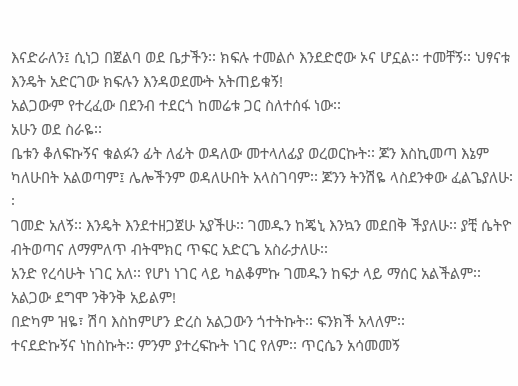እናድራለን፤ ሲነጋ በጀልባ ወደ ቤታችን፡፡ ክፍሉ ተመልሶ እንደድሮው ኦና ሆኗል፡፡ ተመቸኝ፡፡ ህፃናቱ እንዴት አድርገው ክፍሉን እንዳወደሙት አትጠይቁኝ!
አልጋውም የተረፈው በደንብ ተደርጎ ከመሬቱ ጋር ስለተሰፋ ነው፡፡
አሁን ወደ ስራዬ፡፡
ቤቱን ቆለፍኩኝና ቁልፉን ፊት ለፊት ወዳለው መተላለፊያ ወረወርኩት፡፡ ጆን እስኪመጣ እኔም ካለሁበት አልወጣም፤ ሌሎችንም ወዳለሁበት አላስገባም፡፡ ጆንን ትንሽዬ ላስደንቀው ፈልጌያለሁ፡፡
ገመድ አለኝ፡፡ እንዴት እንደተዘጋጀሁ አያችሁ፡፡ ገመዱን ከጄኒ እንኳን መደበቅ ችያለሁ፡፡ ያቺ ሴትዮ ብትወጣና ለማምለጥ ብትሞክር ጥፍር አድርጌ አስራታለሁ፡፡
አንድ የረሳሁት ነገር አለ፡፡ የሆነ ነገር ላይ ካልቆምኩ ገመዱን ከፍታ ላይ ማሰር አልችልም፡፡ አልጋው ደግሞ ንቅንቅ አይልም!
በድካም ዝዬ፣ ሽባ እስከምሆን ድረስ አልጋውን ጎተትኩት፡፡ ፍንክች አላለም፡፡
ተናደድኩኝና ነከስኩት፡፡ ምንም ያተረፍኩት ነገር የለም፡፡ ጥርሴን አሳመመኝ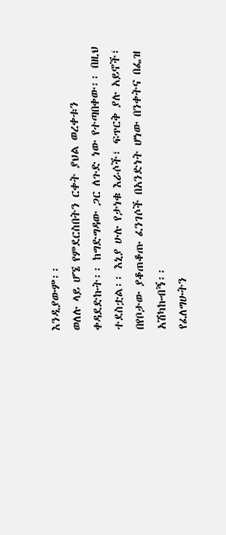እንዲያውም፡፡
ወለሉ ላይ ሆኜ የምደርስበትን ርቀት ያህል ወረቀቱን ቀዳደድኩት፡፡ ከግድግዳው ጋር ለጉድ ነው የተጣበቀው፡፡ በዚህ ተደስቷል፡፡ እኒያ ሁሉ የታነቁ እራሶች፣ ፍጥርቅ ያሉ አይኖች፣ በየቦታው ያቆጠቆጡ ፈንገሶች በአንድነት ሆነው በንቀትና በፌዝ አሽካኩብኝ፡፡
የፈለግሁትን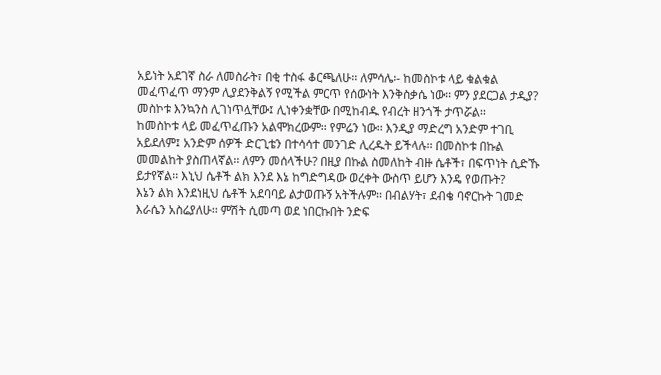አይነት አደገኛ ስራ ለመስራት፣ በቂ ተስፋ ቆርጫለሁ፡፡ ለምሳሌ፡- ከመስኮቱ ላይ ቁልቁል መፈጥፈጥ ማንም ሊያደንቅልኝ የሚችል ምርጥ የሰውነት እንቅስቃሴ ነው፡፡ ምን ያደርጋል ታዲያ? መስኮቱ እንኳንስ ሊገነጥሏቸው፤ ሊነቀንቋቸው በሚከብዱ የብረት ዘንጎች ታጥሯል፡፡
ከመስኮቱ ላይ መፈጥፈጡን አልሞክረውም፡፡ የምሬን ነው፡፡ እንዲያ ማድረግ አንድም ተገቢ አይደለም፤ አንድም ሰዎች ድርጊቴን በተሳሳተ መንገድ ሊረዱት ይችላሉ፡፡ በመስኮቱ በኩል መመልከት ያስጠላኛል፡፡ ለምን መሰላችሁ? በዚያ በኩል ስመለከት ብዙ ሴቶች፣ በፍጥነት ሲድኹ ይታየኛል፡፡ እኒህ ሴቶች ልክ እንደ እኔ ከግድግዳው ወረቀት ውስጥ ይሆን እንዴ የወጡት?
እኔን ልክ እንደነዚህ ሴቶች አደባባይ ልታወጡኝ አትችሉም፡፡ በብልሃት፣ ደብቄ ባኖርኩት ገመድ እራሴን አስሬያለሁ፡፡ ምሽት ሲመጣ ወደ ነበርኩበት ንድፍ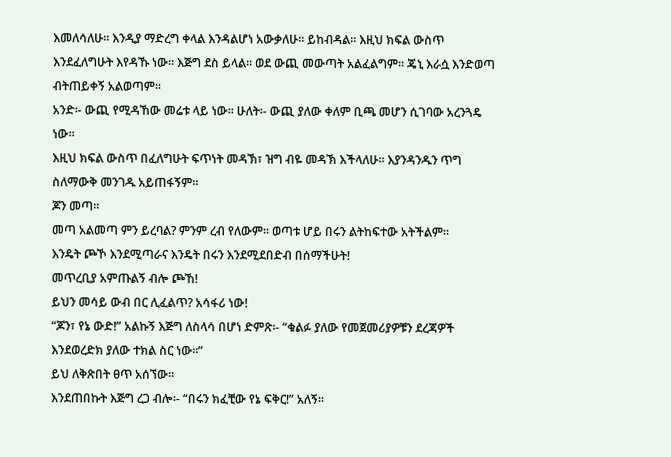እመለሳለሁ፡፡ እንዲያ ማድረግ ቀላል እንዳልሆነ አውቃለሁ፡፡ ይከብዳል፡፡ እዚህ ክፍል ውስጥ እንደፈለግሁት እየዳኹ ነው፡፡ እጅግ ደስ ይላል፡፡ ወደ ውጪ መውጣት አልፈልግም፡፡ ጄኒ እራሷ እንድወጣ ብትጠይቀኝ አልወጣም፡፡
አንድ፡- ውጪ የሚዳኸው መሬቱ ላይ ነው፡፡ ሁለት፡- ውጪ ያለው ቀለም ቢጫ መሆን ሲገባው አረንጓዴ ነው፡፡
እዚህ ክፍል ውስጥ በፈለግሁት ፍጥነት መዳኽ፣ ዝግ ብዬ መዳኽ እችላለሁ፡፡ እያንዳንዱን ጥግ ስለማውቅ መንገዱ አይጠፋኝም፡፡
ጆን መጣ፡፡
መጣ አልመጣ ምን ይረባል? ምንም ረብ የለውም፡፡ ወጣቱ ሆይ በሩን ልትከፍተው አትችልም፡፡
እንዴት ጮኾ እንደሚጣራና እንዴት በሩን እንደሚደበድብ በሰማችሁት!
መጥረቢያ አምጡልኝ ብሎ ጮኸ!
ይህን መሳይ ውብ በር ሊፈልጥ? አሳፋሪ ነው!
“ጆን፣ የኔ ውድ!” አልኩኝ እጅግ ለስላሳ በሆነ ድምጽ፡- “ቁልፉ ያለው የመጀመሪያዎቹን ደረጃዎች እንደወረድክ ያለው ተክል ስር ነው፡፡”
ይህ ለቅጽበት ፀጥ አሰኘው፡፡
እንደጠበኩት እጅግ ረጋ ብሎ፡- “በሩን ክፈቺው የኔ ፍቅር!” አለኝ፡፡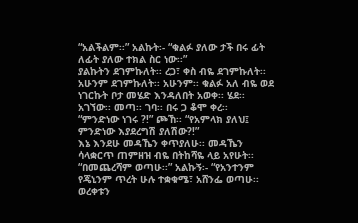“አልችልም፡፡” አልኩት፡- “ቁልፉ ያለው ታች በሩ ፊት ለፊት ያለው ተክል ስር ነው፡፡”
ያልኩትን ደገምኩለት፡፡ ረጋ፣ ቀስ ብዬ ደገምኩለት፡፡ አሁንም ደገምኩለት፡፡ አሁንም፡፡ ቁልፉ አለ ብዬ ወደ ነገርኩት ቦታ መሄድ እንዳለበት አወቀ፡፡ ሄደ፡፡ አገኘው፡፡ መጣ፡፡ ገባ፡፡ በሩ ጋ ቆሞ ቀረ፡፡
“ምንድነው ነገሩ ?!” ጮኸ፡፡ “የአምላክ ያለህ፤ ምንድነው እያደረግሽ ያለሽው?!”
እኔ እንደሁ መዳኼን ቀጥያለሁ፡፡ መዳኼን ሳላቋርጥ ጠምዘዝ ብዬ በትከሻዬ ላይ አየሁት፡፡
“በመጨረሻም ወጣሁ፡፡” አልኩኝ፡- “የአንተንም የጄኒንም ጥረት ሁሉ ተቋቁሜ፣ አሸንፌ ወጣሁ፡፡ ወረቀቱን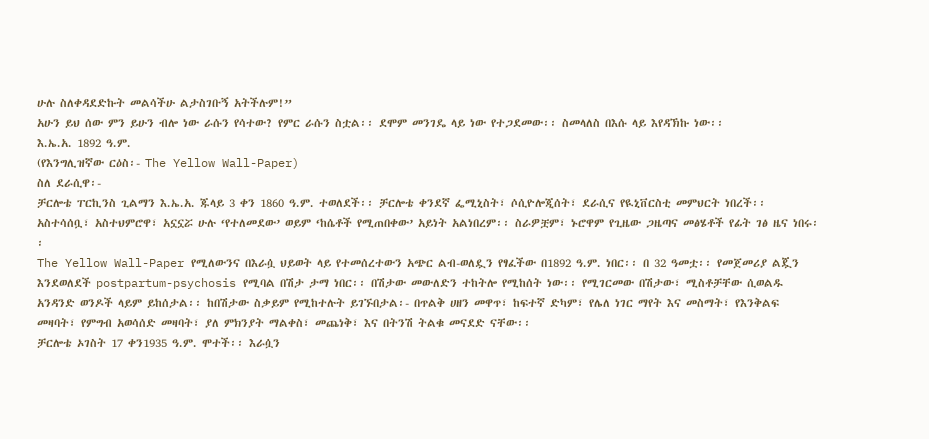ሁሉ ስለቀዳደድኩት መልሳችሁ ልታስገቡኝ አትችሉም!”
አሁን ይህ ሰው ምን ይሁን ብሎ ነው ራሱን የሳተው? የምር ራሱን ስቷል፡፡ ደሞም መንገዴ ላይ ነው የተጋደመው፡፡ ስመላለስ በእሱ ላይ እየዳኽኩ ነው፡፡
እ.ኤ.አ. 1892 ዓ.ም.
(የእንግሊዝኛው ርዕስ፡- The Yellow Wall-Paper)
ስለ ደራሲዋ፡-
ቻርሎቴ ፐርኪንስ ጊልማን እ.ኤ.አ. ጁላይ 3 ቀን 1860 ዓ.ም. ተወለደች፡፡ ቻርሎቴ ቀንደኛ ፌሚኒስት፣ ሶሲዮሎጂሰት፣ ደራሲና የዪኒቨርስቲ መምህርት ነበረች፡፡ አስተሳሰቧ፣ አስተህምሮዋ፣ አኗኗሯ ሁሉ ‘የተለመደው’ ወይም ‘ከሴቶች የሚጠበቀው’ አይነት አልነበረም፡፡ ስራዎቿም፣ ኑሮዋም የጊዜው ጋዜጣና መፅሄቶች የፊት ገፅ ዜና ነበሩ፡፡
The Yellow Wall-Paper የሚለውንና በእራሷ ህይወት ላይ የተመሰረተውን አጭር ልብ-ወለዷን የፃፈችው በ1892 ዓ.ም. ነበር፡፡ በ 32 ዓመቷ፡፡ የመጀመሪያ ልጇን እንደወለደች postpartum-psychosis የሚባል በሽታ ታማ ነበር፡፡ በሽታው መውለድን ተከትሎ የሚከሰት ነው፡፡ የሚገርመው በሽታው፣ ሚስቶቻቸው ሲወልዱ አንዳንድ ወንዶች ላይም ይከሰታል፡፡ ከበሽታው ስቃይም የሚከተሉት ይገኙበታል፡- በጥልቅ ሀዘን መዋጥ፣ ከፍተኛ ድካም፣ የሌለ ነገር ማየት እና መስማት፣ የእንቅልፍ መዛባት፣ የምግብ አወሳሰድ መዛባት፣ ያለ ምክንያት ማልቀስ፣ መጨነቅ፣ እና በትንሽ ትልቁ መናደድ ናቸው፡፡
ቻርሎቴ ኦገስት 17 ቀን1935 ዓ.ም. ሞተች፡፡ እራሷን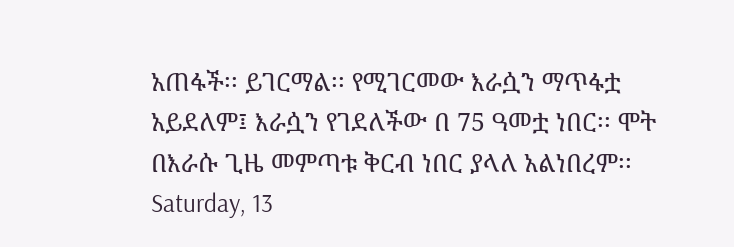አጠፋች፡፡ ይገርማል፡፡ የሚገርመው እራሷን ማጥፋቷ አይደለም፤ እራሷን የገደለችው በ 75 ዓመቷ ነበር፡፡ ሞት በእራሱ ጊዜ መምጣቱ ቅርብ ነበር ያላለ አልነበረም፡፡
Saturday, 13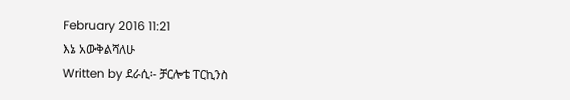February 2016 11:21
እኔ አውቅልሻለሁ
Written by ደራሲ፡- ቻርሎቴ ፐርኪንስ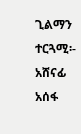ጊልማን ተርጓሚ፡- አሸናፊ አሰፋ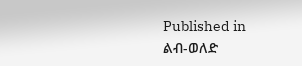Published in
ልብ-ወለድ